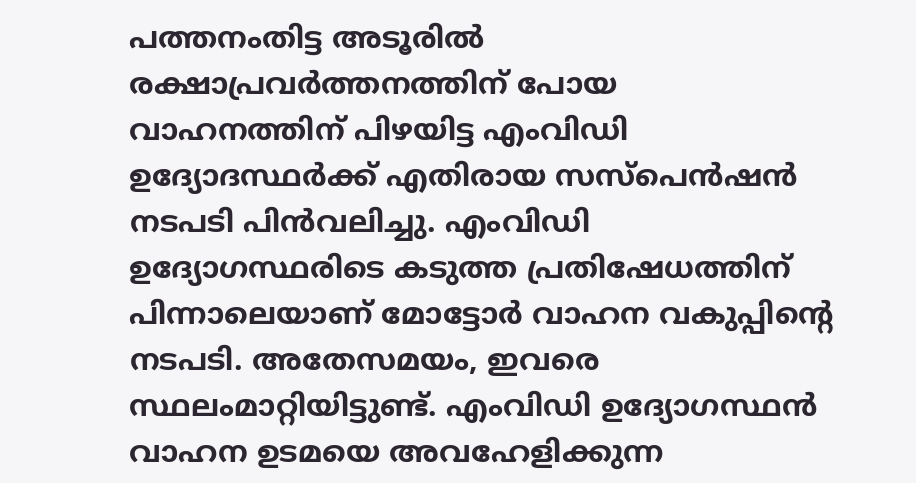പത്തനംതിട്ട അടൂരിൽ രക്ഷാപ്രവർത്തനത്തിന് പോയ വാഹനത്തിന് പിഴയിട്ട എംവിഡി ഉദ്യോദസ്ഥർക്ക് എതിരായ സസ്പെൻഷൻ നടപടി പിൻവലിച്ചു. എംവിഡി ഉദ്യോഗസ്ഥരിടെ കടുത്ത പ്രതിഷേധത്തിന് പിന്നാലെയാണ് മോട്ടോർ വാഹന വകുപ്പിന്റെ നടപടി. അതേസമയം, ഇവരെ സ്ഥലംമാറ്റിയിട്ടുണ്ട്. എംവിഡി ഉദ്യോഗസ്ഥൻ വാഹന ഉടമയെ അവഹേളിക്കുന്ന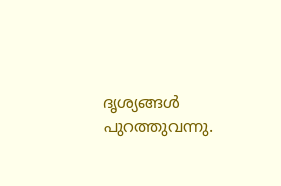ദൃശ്യങ്ങൾ പുറത്തുവന്നു.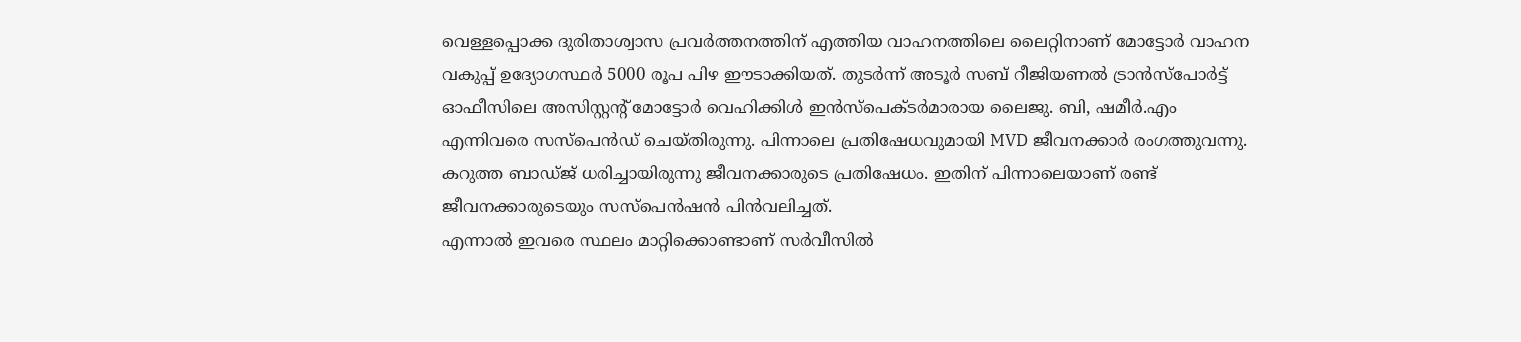വെള്ളപ്പൊക്ക ദുരിതാശ്വാസ പ്രവർത്തനത്തിന് എത്തിയ വാഹനത്തിലെ ലൈറ്റിനാണ് മോട്ടോർ വാഹന വകുപ്പ് ഉദ്യോഗസ്ഥർ 5000 രൂപ പിഴ ഈടാക്കിയത്. തുടർന്ന് അടൂർ സബ് റീജിയണൽ ട്രാൻസ്പോർട്ട് ഓഫീസിലെ അസിസ്റ്റന്റ് മോട്ടോർ വെഹിക്കിൾ ഇൻസ്പെക്ടർമാരായ ലൈജു. ബി, ഷമീർ.എം എന്നിവരെ സസ്പെൻഡ് ചെയ്തിരുന്നു. പിന്നാലെ പ്രതിഷേധവുമായി MVD ജീവനക്കാർ രംഗത്തുവന്നു. കറുത്ത ബാഡ്ജ് ധരിച്ചായിരുന്നു ജീവനക്കാരുടെ പ്രതിഷേധം. ഇതിന് പിന്നാലെയാണ് രണ്ട് ജീവനക്കാരുടെയും സസ്പെൻഷൻ പിൻവലിച്ചത്.
എന്നാൽ ഇവരെ സ്ഥലം മാറ്റിക്കൊണ്ടാണ് സർവീസിൽ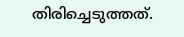തിരിച്ചെടുത്തത്.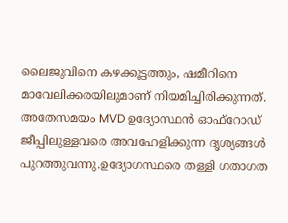ലൈജുവിനെ കഴക്കൂട്ടത്തും, ഷമീറിനെ മാവേലിക്കരയിലുമാണ് നിയമിച്ചിരിക്കുന്നത്. അതേസമയം MVD ഉദ്യോസ്ഥൻ ഓഫ്റോഡ് ജീപ്പിലുള്ളവരെ അവഹേളിക്കുന്ന ദൃശ്യങ്ങൾ പുറത്തുവന്നു.ഉദ്യോഗസ്ഥരെ തള്ളി ഗതാഗത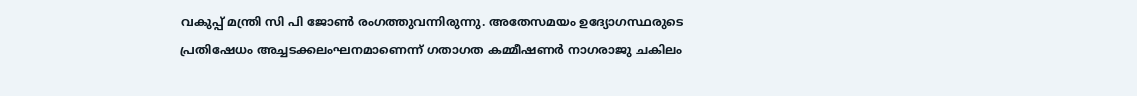വകുപ്പ് മന്ത്രി സി പി ജോൺ രംഗത്തുവന്നിരുന്നു. അതേസമയം ഉദ്യോഗസ്ഥരുടെ പ്രതിഷേധം അച്ചടക്കലംഘനമാണെന്ന് ഗതാഗത കമ്മീഷണർ നാഗരാജു ചകിലം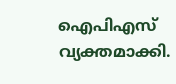ഐപിഎസ് വ്യക്തമാക്കി.